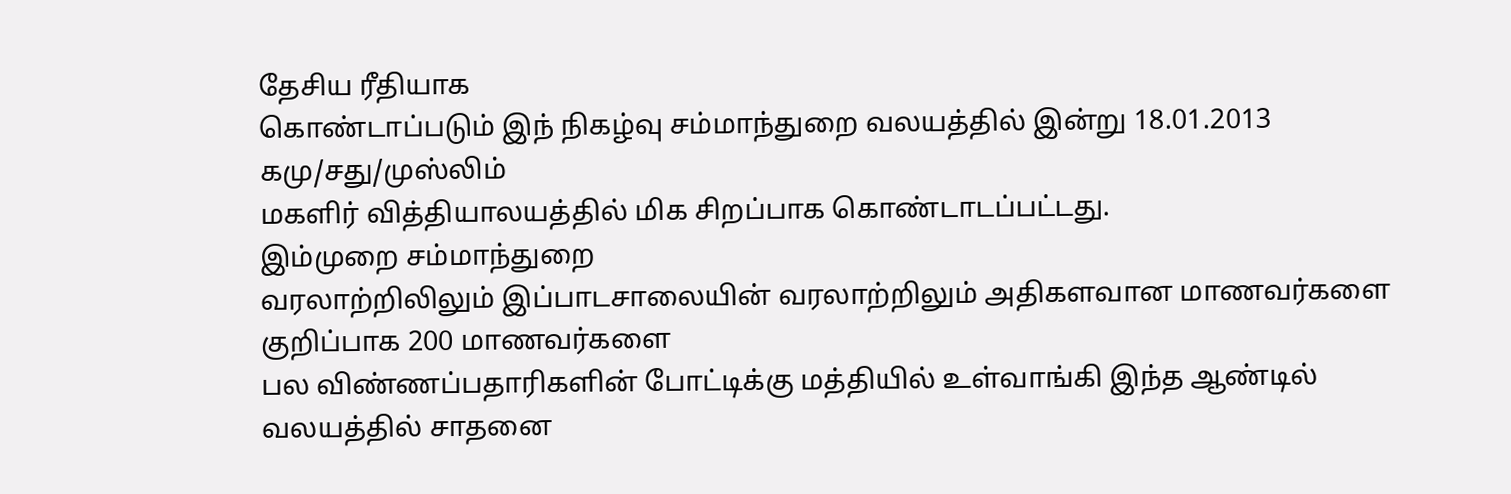தேசிய ரீதியாக
கொண்டாப்படும் இந் நிகழ்வு சம்மாந்துறை வலயத்தில் இன்று 18.01.2013 கமு/சது/முஸ்லிம்
மகளிர் வித்தியாலயத்தில் மிக சிறப்பாக கொண்டாடப்பட்டது.
இம்முறை சம்மாந்துறை
வரலாற்றிலிலும் இப்பாடசாலையின் வரலாற்றிலும் அதிகளவான மாணவர்களை குறிப்பாக 200 மாணவர்களை
பல விண்ணப்பதாரிகளின் போட்டிக்கு மத்தியில் உள்வாங்கி இந்த ஆண்டில் வலயத்தில் சாதனை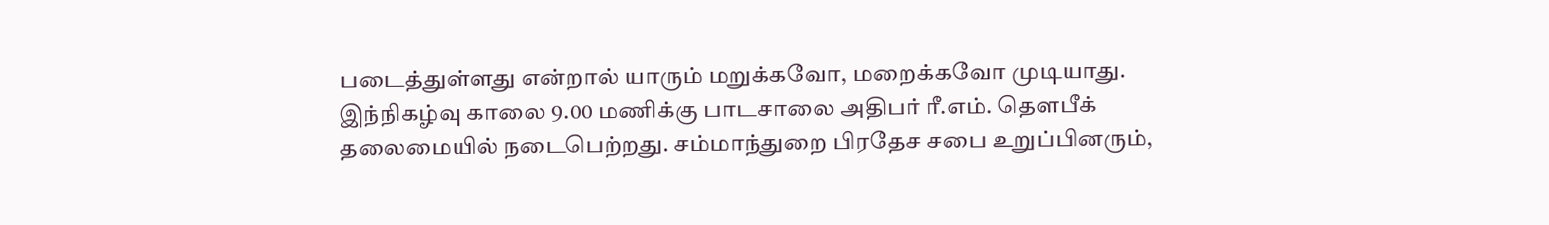படைத்துள்ளது என்றால் யாரும் மறுக்கவோ, மறைக்கவோ முடியாது.
இந்நிகழ்வு காலை 9.00 மணிக்கு பாடசாலை அதிபர் ரீ.எம். தௌபீக்
தலைமையில் நடைபெற்றது. சம்மாந்துறை பிரதேச சபை உறுப்பினரும்,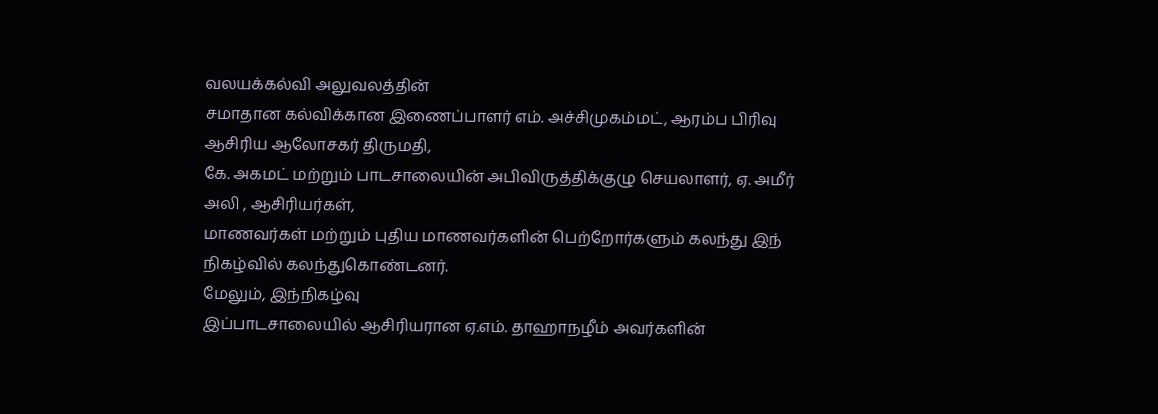வலயக்கல்வி அலுவலத்தின்
சமாதான கல்விக்கான இணைப்பாளர் எம். அச்சிமுகம்மட், ஆரம்ப பிரிவு ஆசிரிய ஆலோசகர் திருமதி,
கே. அகமட் மற்றும் பாடசாலையின் அபிவிருத்திக்குழு செயலாளர், ஏ. அமீர் அலி , ஆசிரியர்கள்,
மாணவர்கள் மற்றும் புதிய மாணவர்களின் பெற்றோர்களும் கலந்து இந் நிகழ்வில் கலந்துகொண்டனர்.
மேலும், இந்நிகழ்வு
இப்பாடசாலையில் ஆசிரியரான ஏ.எம். தாஹாநழீம் அவர்களின்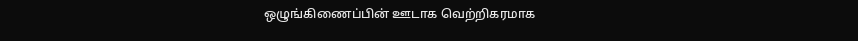ஒழுங்கிணைப்பின் ஊடாக வெற்றிகரமாக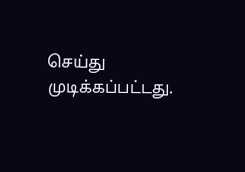செய்து முடிக்கப்பட்டது.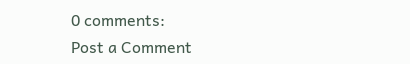0 comments:
Post a Comment